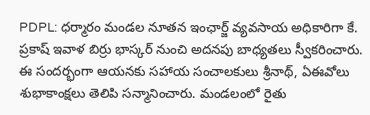PDPL: ధర్మారం మండల నూతన ఇంఛార్జ్ వ్యవసాయ అధికారిగా కే. ప్రకాష్ ఇవాళ బిర్రు భాస్కర్ నుంచి అదనపు బాధ్యతలు స్వీకరించారు. ఈ సందర్భంగా ఆయనకు సహాయ సంచాలకులు శ్రీనాథ్, ఏఈవోలు శుభాకాంక్షలు తెలిపి సన్మానించారు. మండలంలో రైతు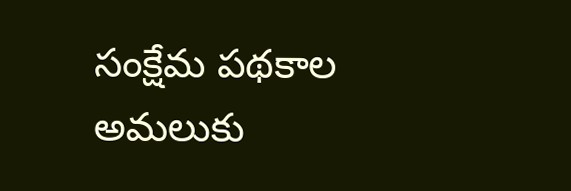సంక్షేమ పథకాల అమలుకు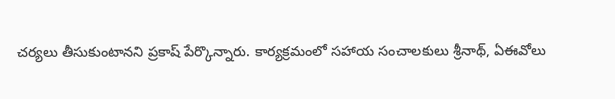చర్యలు తీసుకుంటానని ప్రకాష్ పేర్కొన్నారు. కార్యక్రమంలో సహాయ సంచాలకులు శ్రీనాథ్, ఏఈవోలు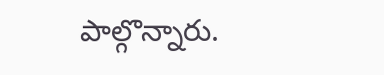పాల్గొన్నారు.